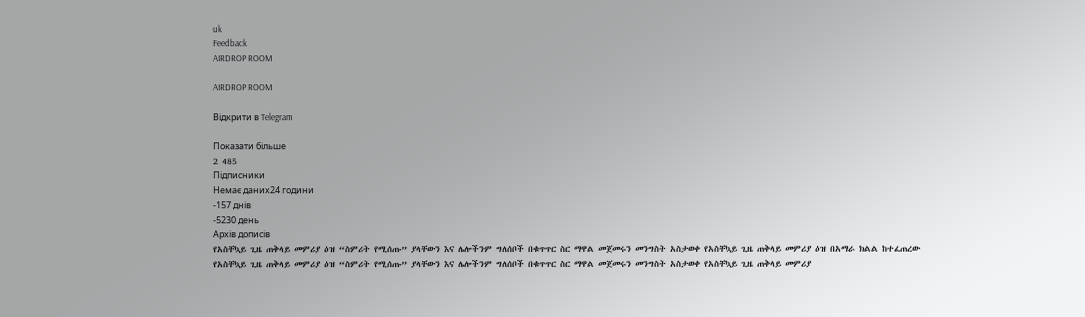uk
Feedback
AIRDROP ROOM

AIRDROP ROOM

Відкрити в Telegram

Показати більше
2 485
Підписники
Немає даних24 години
-157 днів
-5230 день
Архів дописів
የአስቸኳይ ጊዜ ጠቅላይ መምሪያ ዕዝ “ስምሪት የሚሰጡ” ያላቸውን እና ሌሎችንም ግለሰቦች በቁጥጥር ስር ማዋል መጀመሩን መንግስት አስታወቀ የአስቸኳይ ጊዜ ጠቅላይ መምሪያ ዕዝ በአማራ ክልል ከተፈጠረው
የአስቸኳይ ጊዜ ጠቅላይ መምሪያ ዕዝ “ስምሪት የሚሰጡ” ያላቸውን እና ሌሎችንም ግለሰቦች በቁጥጥር ስር ማዋል መጀመሩን መንግስት አስታወቀ የአስቸኳይ ጊዜ ጠቅላይ መምሪያ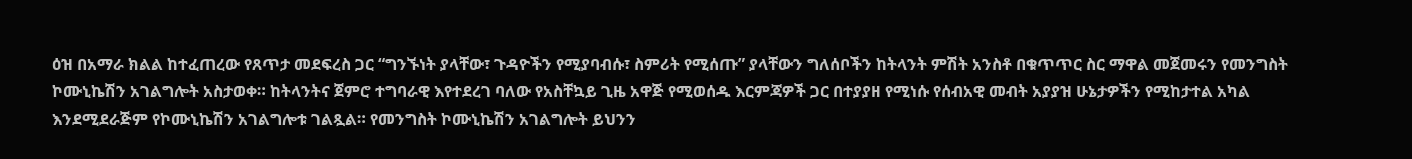ዕዝ በአማራ ክልል ከተፈጠረው የጸጥታ መደፍረስ ጋር “ግንኙነት ያላቸው፣ ጉዳዮችን የሚያባብሱ፣ ስምሪት የሚሰጡ” ያላቸውን ግለሰቦችን ከትላንት ምሽት አንስቶ በቁጥጥር ስር ማዋል መጀመሩን የመንግስት ኮሙኒኬሽን አገልግሎት አስታወቀ። ከትላንትና ጀምሮ ተግባራዊ እየተደረገ ባለው የአስቸኳይ ጊዜ አዋጅ የሚወሰዱ እርምጃዎች ጋር በተያያዘ የሚነሱ የሰብአዊ መብት አያያዝ ሁኔታዎችን የሚከታተል አካል እንደሚደራጅም የኮሙኒኬሽን አገልግሎቱ ገልጿል። የመንግስት ኮሙኒኬሽን አገልግሎት ይህንን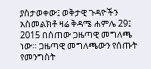ያስታወቀው፤ ወቅታዊ ጉዳዮችን አስመልክቶ ዛሬ ቅዳሜ ሐምሌ 29፤ 2015 በሰጠው ጋዜጣዊ መግለጫ ነው። ጋዜጣዊ መግለጫውን የሰጡት የመንግስት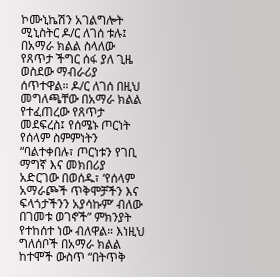ኮሙኒኬሽን አገልግሎት ሚኒስትር ዶ/ር ለገሰ ቱሉ፤ በአማራ ክልል ስላለው የጸጥታ ችግር ሰፋ ያለ ጊዜ ወስደው ማብራሪያ ሰጥተዋል። ዶ/ር ለገሰ በዚህ መግለጫቸው በአማራ ክልል የተፈጠረው የጸጥታ መደፍረስ፤ የሰሜኑ ጦርነት የሰላም ስምምነትን “ባልተቀበሉ፣ ጦርነቱን የገቢ ማግኛ እና መክበሪያ አድርገው በወሰዱ፣ ‘የሰላም አማራጮች ጥቅሞቻችን እና ፍላጎታችንን አያሳኩም’ ብለው በገመቱ ወገኖች” ምክንያት የተከሰተ ነው ብለዋል። እነዚህ ግለሰቦች በአማራ ክልል ከተሞች ውስጥ “በትጥቅ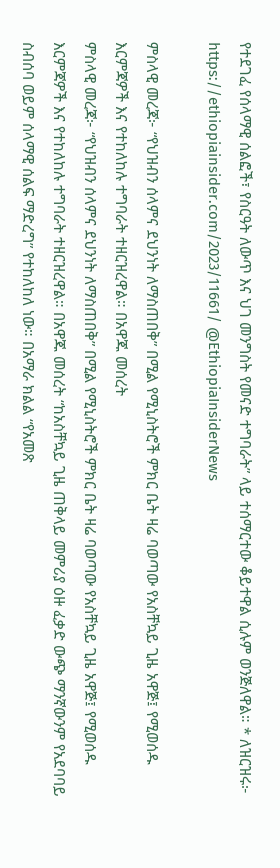የተደገፈ የሰላማዊ ሰልፎች፣ የስርዓት ለውጥ እና ህገ መንግስት የመናድ ተግባራት” ላይ ተሰማርተው ቆይተዋል ሲሉም ወንጅለዋል። * ለዝርዝሩ፦ https://ethiopiainsider.com/2023/11661/ @EthiopiaInsiderNews

ምስላዊ መረጃ፦ “የህዝብን ሰላምና ደህንነት ለማስጠበቅ” በሚል የሚኒስትሮች ምክር ቤት ዛሬ ባወጣው የአስቸኳይ ጊዜ አዋጅ፤ የሚወሰዱ እርምጃዎች እና የተከለከሉ ተግባራት ተዘርዝረዋል። በአዋጁ መሰረት
ምስላዊ መረጃ፦ “የህዝብን ሰላምና ደህንነት ለማስጠበቅ” በሚል የሚኒስትሮች ምክር ቤት ዛሬ ባወጣው የአስቸኳይ ጊዜ አዋጅ፤ የሚወሰዱ እርምጃዎች እና የተከለከሉ ተግባራት ተዘርዝረዋል። በአዋጁ መሰረት “ከአስቸኳይ ጊዜ ጠቅላይ መምሪያ ዕዙ ፈቃድ ውጭ ማንኛውንም የአደባባይ ስብሰባ ወይም ሰላማዊ ሰልፍ ማድረግ” የተከለከለ ነው። በአማራ ክልል “የአመጽ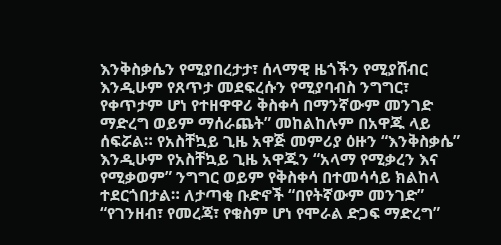እንቅስቃሴን የሚያበረታታ፣ ሰላማዊ ዜጎችን የሚያሸብር እንዲሁም የጸጥታ መደፍረሱን የሚያባብስ ንግግር፣ የቀጥታም ሆነ የተዘዋዋሪ ቅስቀሳ በማንኛውም መንገድ ማድረግ ወይም ማሰራጨት” መከልከሉም በአዋጁ ላይ ሰፍሯል። የአስቸኳይ ጊዜ አዋጅ መምሪያ ዕዙን “እንቅስቃሴ” እንዲሁም የአስቸኳይ ጊዜ አዋጁን “አላማ የሚቃረን እና የሚቃወም” ንግግር ወይም የቅስቀሳ በተመሳሳይ ክልከላ ተደርጎበታል። ለታጣቂ ቡድኖች “በየትኛውም መንገድ” “የገንዘብ፣ የመረጃ፣ የቁስም ሆነ የሞራል ድጋፍ ማድረግ”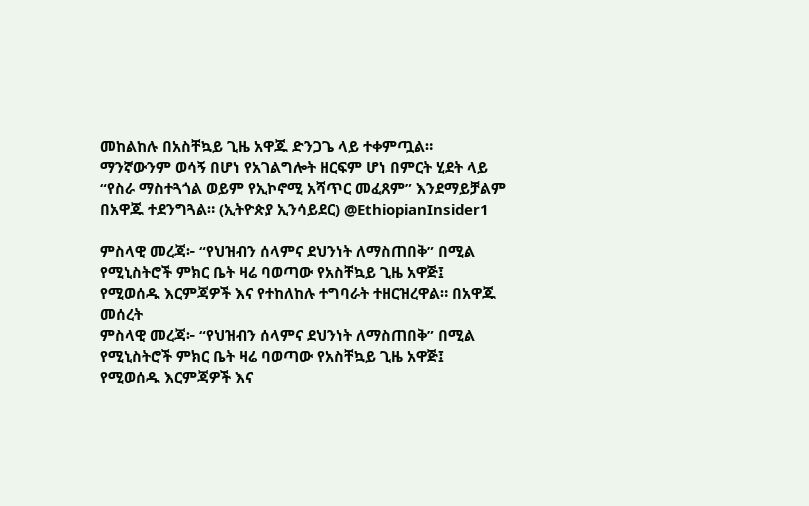መከልከሉ በአስቸኳይ ጊዜ አዋጁ ድንጋጌ ላይ ተቀምጧል። ማንኛውንም ወሳኝ በሆነ የአገልግሎት ዘርፍም ሆነ በምርት ሂደት ላይ “የስራ ማስተጓጎል ወይም የኢኮኖሚ አሻጥር መፈጸም” እንደማይቻልም በአዋጁ ተደንግጓል። (ኢትዮጵያ ኢንሳይደር) @EthiopianInsider1

ምስላዊ መረጃ፦ “የህዝብን ሰላምና ደህንነት ለማስጠበቅ” በሚል የሚኒስትሮች ምክር ቤት ዛሬ ባወጣው የአስቸኳይ ጊዜ አዋጅ፤ የሚወሰዱ እርምጃዎች እና የተከለከሉ ተግባራት ተዘርዝረዋል። በአዋጁ መሰረት
ምስላዊ መረጃ፦ “የህዝብን ሰላምና ደህንነት ለማስጠበቅ” በሚል የሚኒስትሮች ምክር ቤት ዛሬ ባወጣው የአስቸኳይ ጊዜ አዋጅ፤ የሚወሰዱ እርምጃዎች እና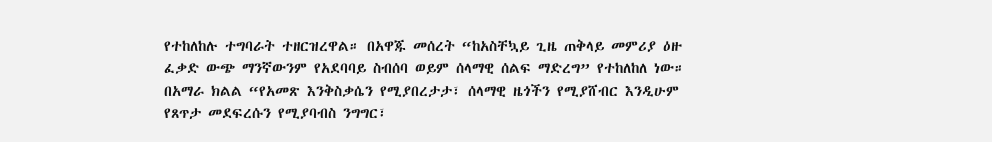የተከለከሉ ተግባራት ተዘርዝረዋል። በአዋጁ መሰረት “ከአስቸኳይ ጊዜ ጠቅላይ መምሪያ ዕዙ ፈቃድ ውጭ ማንኛውንም የአደባባይ ስብሰባ ወይም ሰላማዊ ሰልፍ ማድረግ” የተከለከለ ነው። በአማራ ክልል “የአመጽ እንቅስቃሴን የሚያበረታታ፣ ሰላማዊ ዜጎችን የሚያሸብር እንዲሁም የጸጥታ መደፍረሱን የሚያባብስ ንግግር፣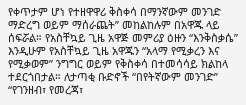የቀጥታም ሆነ የተዘዋዋሪ ቅስቀሳ በማንኛውም መንገድ ማድረግ ወይም ማሰራጨት” መከልከሉም በአዋጁ ላይ ሰፍሯል። የአስቸኳይ ጊዜ አዋጅ መምሪያ ዕዙን “እንቅስቃሴ” እንዲሁም የአስቸኳይ ጊዜ አዋጁን “አላማ የሚቃረን እና የሚቃወም” ንግግር ወይም የቅስቀሳ በተመሳሳይ ክልከላ ተደርጎበታል። ለታጣቂ ቡድኖች “በየትኛውም መንገድ” “የገንዘብ፣ የመረጃ፣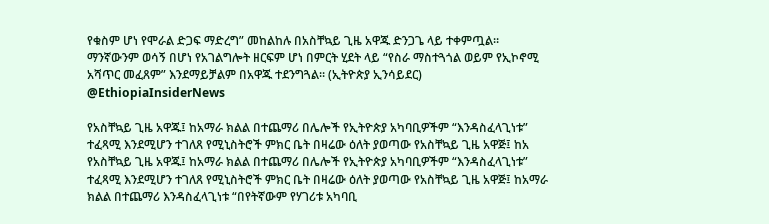የቁስም ሆነ የሞራል ድጋፍ ማድረግ” መከልከሉ በአስቸኳይ ጊዜ አዋጁ ድንጋጌ ላይ ተቀምጧል። ማንኛውንም ወሳኝ በሆነ የአገልግሎት ዘርፍም ሆነ በምርት ሂደት ላይ “የስራ ማስተጓጎል ወይም የኢኮኖሚ አሻጥር መፈጸም” እንደማይቻልም በአዋጁ ተደንግጓል። (ኢትዮጵያ ኢንሳይደር) @EthiopiaInsiderNews

የአስቸኳይ ጊዜ አዋጁ፤ ከአማራ ክልል በተጨማሪ በሌሎች የኢትዮጵያ አካባቢዎችም “እንዳስፈላጊነቱ” ተፈጻሚ እንደሚሆን ተገለጸ የሚኒስትሮች ምክር ቤት በዛሬው ዕለት ያወጣው የአስቸኳይ ጊዜ አዋጅ፤ ከአ
የአስቸኳይ ጊዜ አዋጁ፤ ከአማራ ክልል በተጨማሪ በሌሎች የኢትዮጵያ አካባቢዎችም “እንዳስፈላጊነቱ” ተፈጻሚ እንደሚሆን ተገለጸ የሚኒስትሮች ምክር ቤት በዛሬው ዕለት ያወጣው የአስቸኳይ ጊዜ አዋጅ፤ ከአማራ ክልል በተጨማሪ እንዳስፈላጊነቱ “በየትኛውም የሃገሪቱ አካባቢ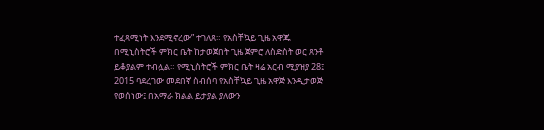ተፈጻሚነት እንደሚኖረው” ተገለጸ። የአስቸኳይ ጊዜ አዋጁ በሚኒስትሮች ምክር ቤት ከታወጀበት ጊዜ ጀምሮ ለስድስት ወር ጸንቶ ይቆያልም ተብሏል። የሚኒስትሮች ምክር ቤት ዛሬ አርብ ሚያዝያ 28፤ 2015 ባደረገው መደበኛ ስብሰባ የአስቸኳይ ጊዜ አዋጅ እንዲታወጅ የወሰነው፤ በአማራ ክልል ይታያል ያለውን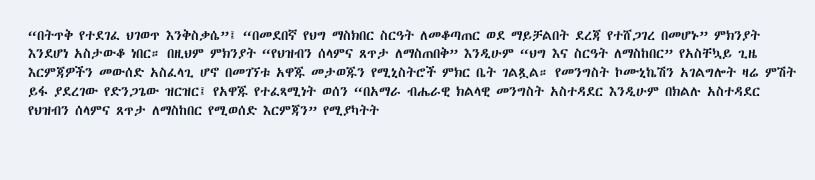“በትጥቅ የተደገፈ ህገወጥ እንቅስቃሴ”፤ “በመደበኛ የህግ ማስክበር ስርዓት ለመቆጣጠር ወደ ማይቻልበት ደረጃ የተሸጋገረ በመሆኑ” ምክንያት እንደሆነ አስታውቆ ነበር። በዚህም ምክንያት “የህዝብን ሰላምና ጸጥታ ለማስጠበቅ” እንዲሁም “ህግ እና ስርዓት ለማስከበር” የአስቸኳይ ጊዜ እርምጃዎችን መውሰድ አስፈላጊ ሆኖ በመገኘቱ አዋጁ መታወጁን የሚኒስትሮች ምክር ቤት ገልጿል። የመንግስት ኮሙኒኬሽን አገልግሎት ዛሬ ምሽት ይፋ ያደረገው የድንጋጌው ዝርዝር፤ የአዋጁ የተፈጻሚነት ወሰን “በአማራ ብሔራዊ ክልላዊ መንግስት አስተዳደር እንዲሁም በክልሉ አስተዳደር የህዝብን ሰላምና ጸጥታ ለማስከበር የሚወሰድ እርምጃን” የሚያካትት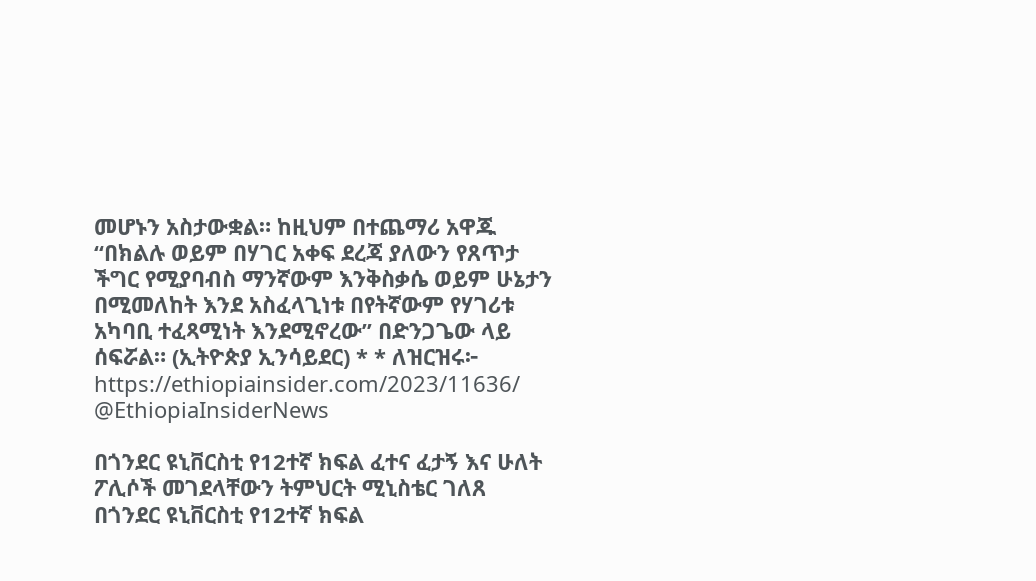መሆኑን አስታውቋል። ከዚህም በተጨማሪ አዋጁ “በክልሉ ወይም በሃገር አቀፍ ደረጃ ያለውን የጸጥታ ችግር የሚያባብስ ማንኛውም እንቅስቃሴ ወይም ሁኔታን በሚመለከት እንደ አስፈላጊነቱ በየትኛውም የሃገሪቱ አካባቢ ተፈጻሚነት እንደሚኖረው” በድንጋጌው ላይ ሰፍሯል። (ኢትዮጵያ ኢንሳይደር) * * ለዝርዝሩ፦ https://ethiopiainsider.com/2023/11636/ @EthiopiaInsiderNews

በጎንደር ዩኒቨርስቲ የ12ተኛ ክፍል ፈተና ፈታኝ እና ሁለት ፖሊሶች መገደላቸውን ትምህርት ሚኒስቴር ገለጸ በጎንደር ዩኒቨርስቲ የ12ተኛ ክፍል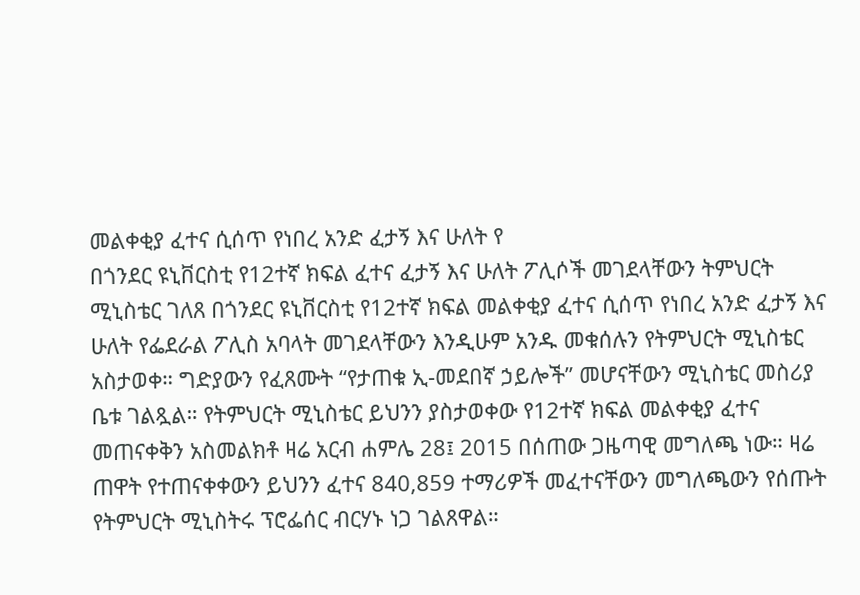መልቀቂያ ፈተና ሲሰጥ የነበረ አንድ ፈታኝ እና ሁለት የ
በጎንደር ዩኒቨርስቲ የ12ተኛ ክፍል ፈተና ፈታኝ እና ሁለት ፖሊሶች መገደላቸውን ትምህርት ሚኒስቴር ገለጸ በጎንደር ዩኒቨርስቲ የ12ተኛ ክፍል መልቀቂያ ፈተና ሲሰጥ የነበረ አንድ ፈታኝ እና ሁለት የፌደራል ፖሊስ አባላት መገደላቸውን እንዲሁም አንዱ መቁሰሉን የትምህርት ሚኒስቴር አስታወቀ። ግድያውን የፈጸሙት “የታጠቁ ኢ-መደበኛ ኃይሎች” መሆናቸውን ሚኒስቴር መስሪያ ቤቱ ገልጿል። የትምህርት ሚኒስቴር ይህንን ያስታወቀው የ12ተኛ ክፍል መልቀቂያ ፈተና መጠናቀቅን አስመልክቶ ዛሬ አርብ ሐምሌ 28፤ 2015 በሰጠው ጋዜጣዊ መግለጫ ነው። ዛሬ ጠዋት የተጠናቀቀውን ይህንን ፈተና 840,859 ተማሪዎች መፈተናቸውን መግለጫውን የሰጡት የትምህርት ሚኒስትሩ ፕሮፌሰር ብርሃኑ ነጋ ገልጸዋል።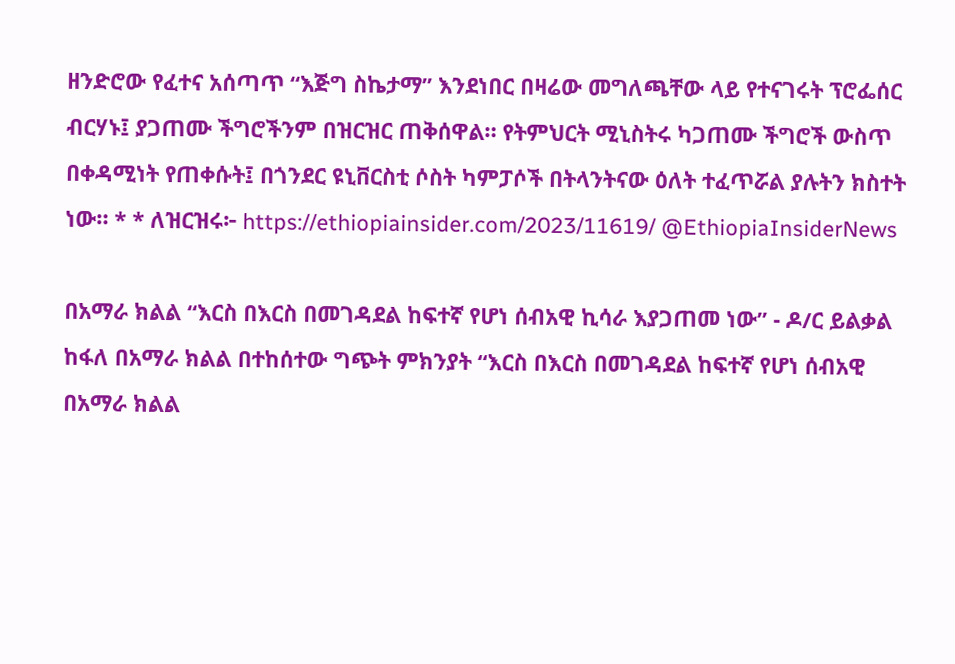ዘንድሮው የፈተና አሰጣጥ “እጅግ ስኬታማ” እንደነበር በዛሬው መግለጫቸው ላይ የተናገሩት ፕሮፌሰር ብርሃኑ፤ ያጋጠሙ ችግሮችንም በዝርዝር ጠቅሰዋል። የትምህርት ሚኒስትሩ ካጋጠሙ ችግሮች ውስጥ በቀዳሚነት የጠቀሱት፤ በጎንደር ዩኒቨርስቲ ሶስት ካምፓሶች በትላንትናው ዕለት ተፈጥሯል ያሉትን ክስተት ነው። * * ለዝርዝሩ፦ https://ethiopiainsider.com/2023/11619/ @EthiopiaInsiderNews

በአማራ ክልል “እርስ በእርስ በመገዳደል ከፍተኛ የሆነ ሰብአዊ ኪሳራ እያጋጠመ ነው” - ዶ/ር ይልቃል ከፋለ በአማራ ክልል በተከሰተው ግጭት ምክንያት “እርስ በእርስ በመገዳደል ከፍተኛ የሆነ ሰብአዊ
በአማራ ክልል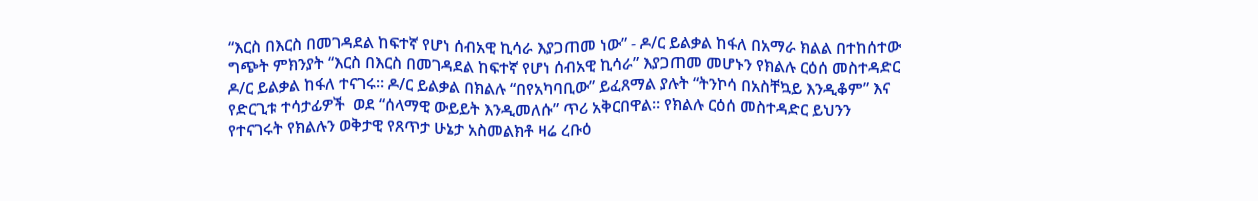“እርስ በእርስ በመገዳደል ከፍተኛ የሆነ ሰብአዊ ኪሳራ እያጋጠመ ነው” - ዶ/ር ይልቃል ከፋለ በአማራ ክልል በተከሰተው ግጭት ምክንያት “እርስ በእርስ በመገዳደል ከፍተኛ የሆነ ሰብአዊ ኪሳራ” እያጋጠመ መሆኑን የክልሉ ርዕሰ መስተዳድር ዶ/ር ይልቃል ከፋለ ተናገሩ። ዶ/ር ይልቃል በክልሉ “በየአካባቢው” ይፈጸማል ያሉት “ትንኮሳ በአስቸኳይ እንዲቆም” እና የድርጊቱ ተሳታፊዎች  ወደ “ሰላማዊ ውይይት እንዲመለሱ” ጥሪ አቅርበዋል። የክልሉ ርዕሰ መስተዳድር ይህንን የተናገሩት የክልሉን ወቅታዊ የጸጥታ ሁኔታ አስመልክቶ ዛሬ ረቡዕ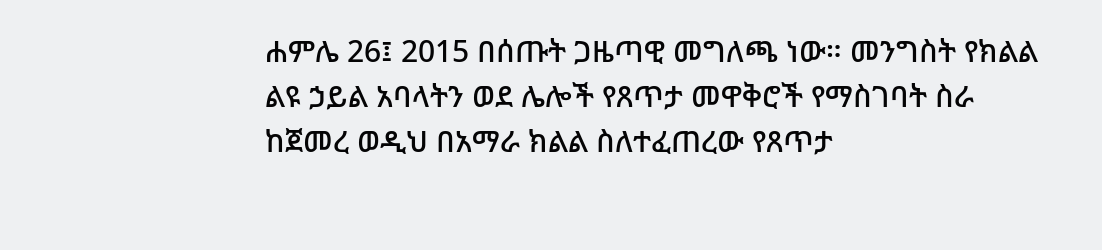ሐምሌ 26፤ 2015 በሰጡት ጋዜጣዊ መግለጫ ነው። መንግስት የክልል ልዩ ኃይል አባላትን ወደ ሌሎች የጸጥታ መዋቅሮች የማስገባት ስራ ከጀመረ ወዲህ በአማራ ክልል ስለተፈጠረው የጸጥታ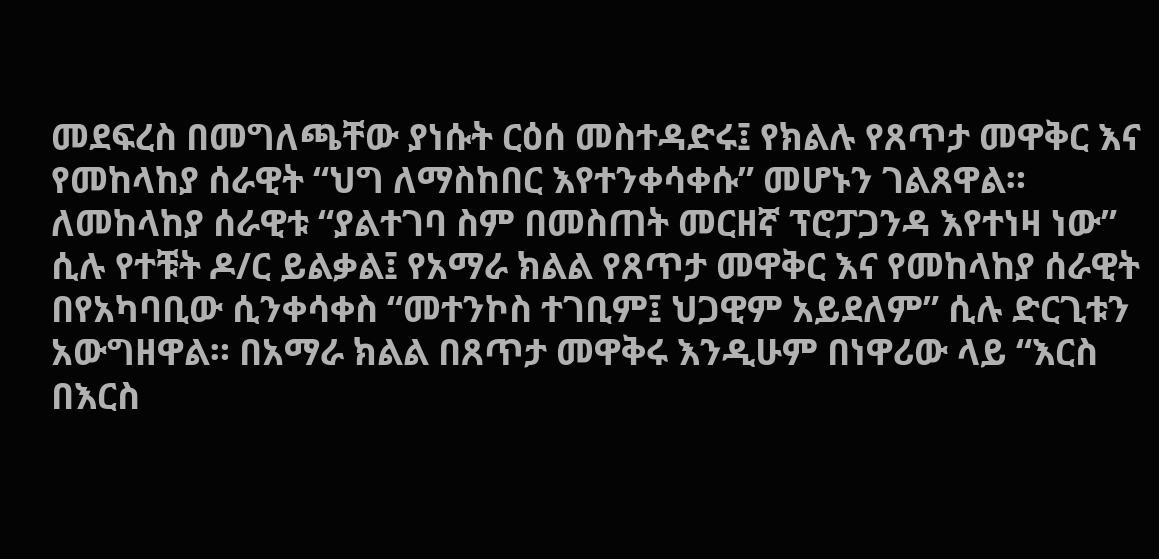መደፍረስ በመግለጫቸው ያነሱት ርዕሰ መስተዳድሩ፤ የክልሉ የጸጥታ መዋቅር እና የመከላከያ ሰራዊት “ህግ ለማስከበር እየተንቀሳቀሱ” መሆኑን ገልጸዋል። ለመከላከያ ሰራዊቱ “ያልተገባ ስም በመስጠት መርዘኛ ፕሮፓጋንዳ እየተነዛ ነው” ሲሉ የተቹት ዶ/ር ይልቃል፤ የአማራ ክልል የጸጥታ መዋቅር እና የመከላከያ ሰራዊት በየአካባቢው ሲንቀሳቀስ “መተንኮስ ተገቢም፤ ህጋዊም አይደለም” ሲሉ ድርጊቱን አውግዘዋል። በአማራ ክልል በጸጥታ መዋቅሩ እንዲሁም በነዋሪው ላይ “እርስ በእርስ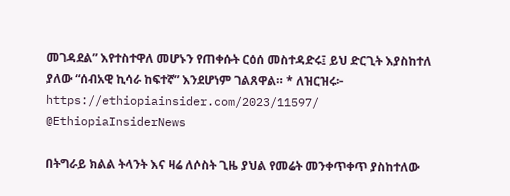መገዳደል” እየተስተዋለ መሆኑን የጠቀሱት ርዕሰ መስተዳድሩ፤ ይህ ድርጊት እያስከተለ ያለው “ሰብአዊ ኪሳራ ከፍተኛ” እንደሆነም ገልጸዋል። * ለዝርዝሩ፦ https://ethiopiainsider.com/2023/11597/ @EthiopiaInsiderNews

በትግራይ ክልል ትላንት እና ዛሬ ለሶስት ጊዜ ያህል የመሬት መንቀጥቀጥ ያስከተለው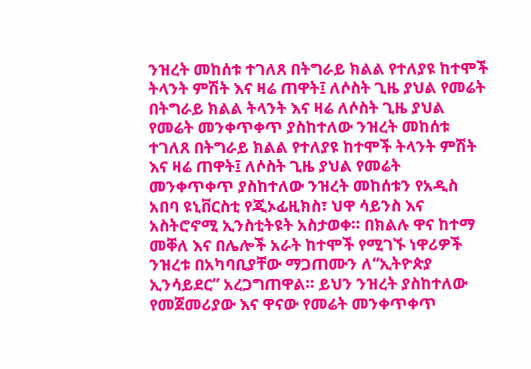ንዝረት መከሰቱ ተገለጸ በትግራይ ክልል የተለያዩ ከተሞች ትላንት ምሽት እና ዛሬ ጠዋት፤ ለሶስት ጊዜ ያህል የመሬት
በትግራይ ክልል ትላንት እና ዛሬ ለሶስት ጊዜ ያህል የመሬት መንቀጥቀጥ ያስከተለው ንዝረት መከሰቱ ተገለጸ በትግራይ ክልል የተለያዩ ከተሞች ትላንት ምሽት እና ዛሬ ጠዋት፤ ለሶስት ጊዜ ያህል የመሬት መንቀጥቀጥ ያስከተለው ንዝረት መከሰቱን የአዲስ አበባ ዩኒቨርስቲ የጂኦፊዚክስ፣ ህዋ ሳይንስ እና አስትሮኖሚ ኢንስቲትዩት አስታወቀ። በክልሉ ዋና ከተማ መቐለ እና በሌሎች አራት ከተሞች የሚገኙ ነዋሪዎች ንዝረቱ በአካባቢያቸው ማጋጠሙን ለ“ኢትዮጵያ ኢንሳይደር” አረጋግጠዋል። ይህን ንዝረት ያስከተለው የመጀመሪያው እና ዋናው የመሬት መንቀጥቀጥ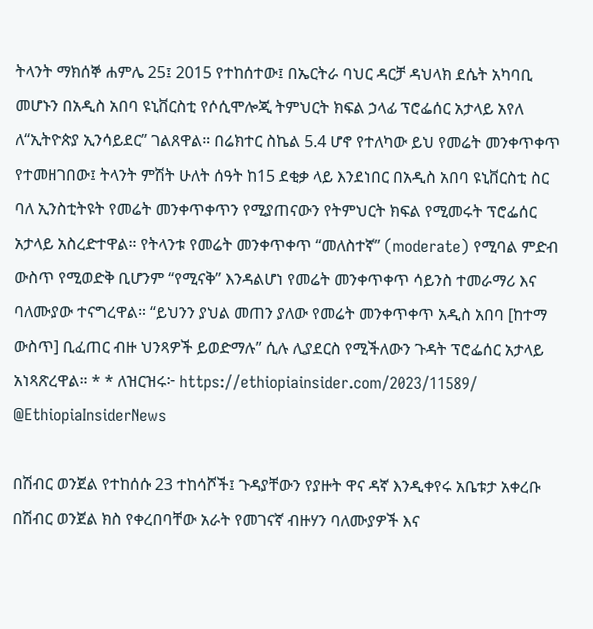ትላንት ማክሰኞ ሐምሌ 25፤ 2015 የተከሰተው፤ በኤርትራ ባህር ዳርቻ ዳህላክ ደሴት አካባቢ መሆኑን በአዲስ አበባ ዩኒቨርስቲ የሶሲሞሎጂ ትምህርት ክፍል ኃላፊ ፕሮፌሰር አታላይ አየለ ለ“ኢትዮጵያ ኢንሳይደር” ገልጸዋል። በሬክተር ስኬል 5.4 ሆኖ የተለካው ይህ የመሬት መንቀጥቀጥ የተመዘገበው፤ ትላንት ምሽት ሁለት ሰዓት ከ15 ደቂቃ ላይ እንደነበር በአዲስ አበባ ዩኒቨርስቲ ስር ባለ ኢንስቲትዩት የመሬት መንቀጥቀጥን የሚያጠናውን የትምህርት ክፍል የሚመሩት ፕሮፌሰር አታላይ አስረድተዋል። የትላንቱ የመሬት መንቀጥቀጥ “መለስተኛ” (moderate) የሚባል ምድብ ውስጥ የሚወድቅ ቢሆንም “የሚናቅ” እንዳልሆነ የመሬት መንቀጥቀጥ ሳይንስ ተመራማሪ እና ባለሙያው ተናግረዋል። “ይህንን ያህል መጠን ያለው የመሬት መንቀጥቀጥ አዲስ አበባ [ከተማ ውስጥ] ቢፈጠር ብዙ ህንጻዎች ይወድማሉ” ሲሉ ሊያደርስ የሚችለውን ጉዳት ፕሮፌሰር አታላይ አነጻጽረዋል። * * ለዝርዝሩ፦ https://ethiopiainsider.com/2023/11589/ @EthiopiaInsiderNews

በሽብር ወንጀል የተከሰሱ 23 ተከሳሾች፤ ጉዳያቸውን የያዙት ዋና ዳኛ እንዲቀየሩ አቤቱታ አቀረቡ በሽብር ወንጀል ክስ የቀረበባቸው አራት የመገናኛ ብዙሃን ባለሙያዎች እና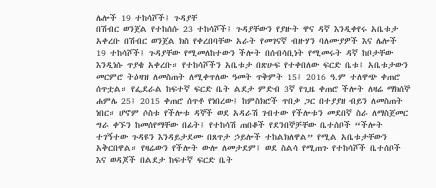ሌሎች 19 ተከሳሾች፤ ጉዳያቸ
በሽብር ወንጀል የተከሰሱ 23 ተከሳሾች፤ ጉዳያቸውን የያዙት ዋና ዳኛ እንዲቀየሩ አቤቱታ አቀረቡ በሽብር ወንጀል ክስ የቀረበባቸው አራት የመገናኛ ብዙሃን ባለሙያዎች እና ሌሎች 19 ተከሳሾች፤ ጉዳያቸው የሚመለከተውን ችሎት በሰብሳቢነት የሚመሩት ዳኛ ከቦታቸው እንዲነሱ ጥያቄ አቀረቡ። የተከሳሾችን አቤቱታ በጽሁፍ የተቀበለው ፍርድ ቤቱ፤ አቤቱታውን መርምሮ ትዕዛዝ ለመስጠት ለሚቀጥለው ዓመት ጥቅምት 15፤ 2016 ዓ.ም ተለዋጭ ቀጠሮ ሰጥቷል። የፌደራል ከፍተኛ ፍርድ ቤት ልደታ ምድብ 3ኛ የጊዜ ቀጠሮ ችሎት ለዛሬ ማክሰኞ ሐምሌ 25፤ 2015 ቀጠሮ ሰጥቶ የነበረው፤ ከምስክሮች ጥበቃ ጋር በተያያዘ ብይን ለመስጠት ነበር። ሆኖም ሶስቱ የችሎቱ ዳኞች ወደ አዳራሽ ገብተው የችሎቱን መደበኛ ስራ ለማስጀመር ግራ ቀኙን ከመሰየማቸው በፊት፤ የተከሳሽ ጠበቆች የደንበኞቻቸው ቤተሰቦች “ችሎት ተገኝተው ጉዳዩን እንዳይታደሙ በጸጥታ ኃይሎች ተከልክለዋል” የሚል አቤቱታቸውን አቅርበዋል። የዛሬውን የችሎት ውሎ ለመታደም፤ ወደ ስልሳ የሚጠጉ የተከሳሾች ቤተሰቦች እና ወዳጆች በልደታ ከፍተኛ ፍርድ ቤት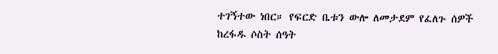ተገኝተው ነበር። የፍርድ ቤቱን ውሎ ለመታደም የፈለጉ ሰዎች ከረፋዱ ሶስት ሰዓት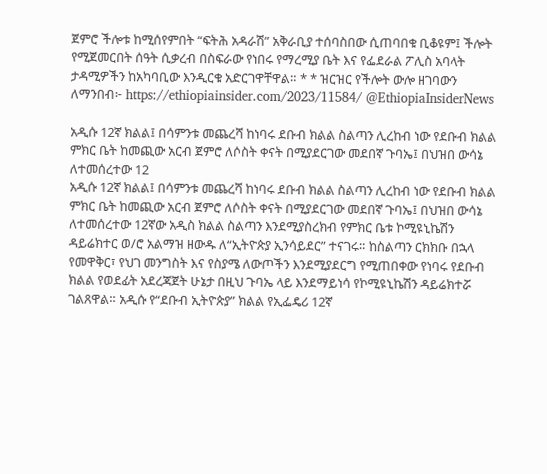ጀምሮ ችሎቱ ከሚሰየምበት “ፍትሕ አዳራሽ” አቅራቢያ ተሰባስበው ሲጠባበቁ ቢቆዩም፤ ችሎት የሚጀመርበት ሰዓት ሲቃረብ በስፍራው የነበሩ የማረሚያ ቤት እና የፌደራል ፖሊስ አባላት ታዳሚዎችን ከአካባቢው እንዲርቁ አድርገዋቸዋል። * * ዝርዝር የችሎት ውሎ ዘገባውን ለማንበብ፦ https://ethiopiainsider.com/2023/11584/ @EthiopiaInsiderNews

አዲሱ 12ኛ ክልል፤ በሳምንቱ መጨረሻ ከነባሩ ደቡብ ክልል ስልጣን ሊረከብ ነው የደቡብ ክልል ምክር ቤት ከመጪው አርብ ጀምሮ ለሶስት ቀናት በሚያደርገው መደበኛ ጉባኤ፤ በህዝበ ውሳኔ ለተመሰረተው 12
አዲሱ 12ኛ ክልል፤ በሳምንቱ መጨረሻ ከነባሩ ደቡብ ክልል ስልጣን ሊረከብ ነው የደቡብ ክልል ምክር ቤት ከመጪው አርብ ጀምሮ ለሶስት ቀናት በሚያደርገው መደበኛ ጉባኤ፤ በህዝበ ውሳኔ ለተመሰረተው 12ኛው አዲስ ክልል ስልጣን እንደሚያስረክብ የምክር ቤቱ ኮሚዩኒኬሽን ዳይሬክተር ወ/ሮ አልማዝ ዘውዱ ለ“ኢትዮጵያ ኢንሳይደር” ተናገሩ። ከስልጣን ርክክቡ በኋላ የመዋቅር፣ የህገ መንግስት እና የስያሜ ለውጦችን እንደሚያደርግ የሚጠበቀው የነባሩ የደቡብ ክልል የወደፊት አደረጃጀት ሁኔታ በዚህ ጉባኤ ላይ እንደማይነሳ የኮሚዩኒኬሽን ዳይሬክተሯ ገልጸዋል። አዲሱ የ“ደቡብ ኢትዮጵያ” ክልል የኢፌዴሪ 12ኛ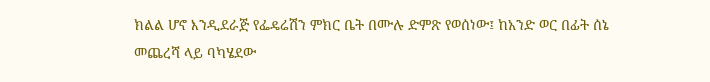ክልል ሆኖ እንዲደራጅ የፌዴሬሽን ምክር ቤት በሙሉ ድምጽ የወሰነው፤ ከአንድ ወር በፊት ሰኔ መጨረሻ ላይ ባካሄደው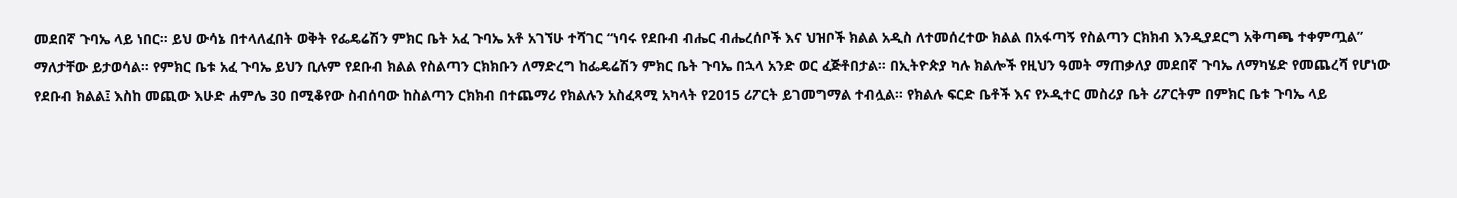መደበኛ ጉባኤ ላይ ነበር። ይህ ውሳኔ በተላለፈበት ወቅት የፌዴሬሽን ምክር ቤት አፈ ጉባኤ አቶ አገኘሁ ተሻገር “ነባሩ የደቡብ ብሔር ብሔረሰቦች እና ህዝቦች ክልል አዲስ ለተመሰረተው ክልል በአፋጣኝ የስልጣን ርክክብ እንዲያደርግ አቅጣጫ ተቀምጧል” ማለታቸው ይታወሳል። የምክር ቤቱ አፈ ጉባኤ ይህን ቢሉም የደቡብ ክልል የስልጣን ርክክቡን ለማድረግ ከፌዴሬሽን ምክር ቤት ጉባኤ በኋላ አንድ ወር ፈጅቶበታል። በኢትዮጵያ ካሉ ክልሎች የዚህን ዓመት ማጠቃለያ መደበኛ ጉባኤ ለማካሄድ የመጨረሻ የሆነው የደቡብ ክልል፤ እስከ መጪው እሁድ ሐምሌ 30 በሚቆየው ስብሰባው ከስልጣን ርክክብ በተጨማሪ የክልሉን አስፈጻሚ አካላት የ2015 ሪፖርት ይገመግማል ተብሏል። የክልሉ ፍርድ ቤቶች እና የኦዲተር መስሪያ ቤት ሪፖርትም በምክር ቤቱ ጉባኤ ላይ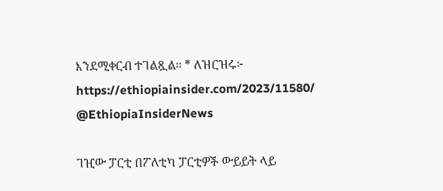እንደሚቀርብ ተገልጿል። * ለዝርዝሩ፦ https://ethiopiainsider.com/2023/11580/ @EthiopiaInsiderNews

ገዢው ፓርቲ በፖለቲካ ፓርቲዎች ውይይት ላይ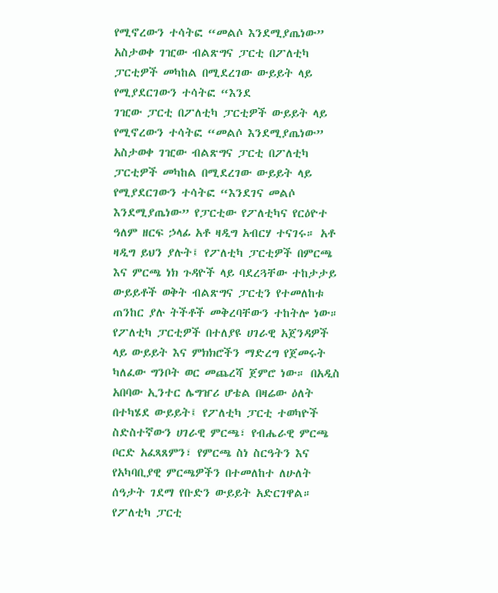የሚኖረውን ተሳትፎ “መልሶ እንደሚያጤነው” አስታወቀ ገዢው ብልጽግና ፓርቲ በፖለቲካ ፓርቲዎች መካከል በሚደረገው ውይይት ላይ የሚያደርገውን ተሳትፎ “እንደ
ገዢው ፓርቲ በፖለቲካ ፓርቲዎች ውይይት ላይ የሚኖረውን ተሳትፎ “መልሶ እንደሚያጤነው” አስታወቀ ገዢው ብልጽግና ፓርቲ በፖለቲካ ፓርቲዎች መካከል በሚደረገው ውይይት ላይ የሚያደርገውን ተሳትፎ “እንደገና መልሶ እንደሚያጤነው” የፓርቲው የፖለቲካና የርዕዮተ ዓለም ዘርፍ ኃላፊ አቶ ዛዲግ አብርሃ ተናገሩ። አቶ ዛዲግ ይህን ያሉት፤ የፖለቲካ ፓርቲዎች በምርጫ እና ምርጫ ነክ ጉዳዮች ላይ ባደረጓቸው ተከታታይ ውይይቶች ወቅት ብልጽግና ፓርቲን የተመለከቱ ጠንከር ያሉ ትችቶች መቅረባቸውን ተከትሎ ነው። የፖለቲካ ፓርቲዎች በተለያዩ ሀገራዊ አጀንዳዎች ላይ ውይይት እና ምክክሮችን ማድረግ የጀመሩት ካለፈው ግንቦት ወር መጨረሻ ጀምሮ ነው። በአዲስ አበባው ኢንተር ሌግዠሪ ሆቴል በዛሬው ዕለት በተካሄደ ውይይት፤ የፖለቲካ ፓርቲ ተወካዮች ስድስተኛውን ሀገራዊ ምርጫ፣ የብሔራዊ ምርጫ ቦርድ አፈጻጸምን፣ የምርጫ ስነ ስርዓትን እና የአካባቢያዊ ምርጫዎችን በተመለከተ ለሁለት ሰዓታት ገደማ የቡድን ውይይት አድርገዋል። የፖለቲካ ፓርቲ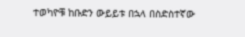ተወካዮቹ ከቡድን ውይይቱ በኋላ በስድስተኛው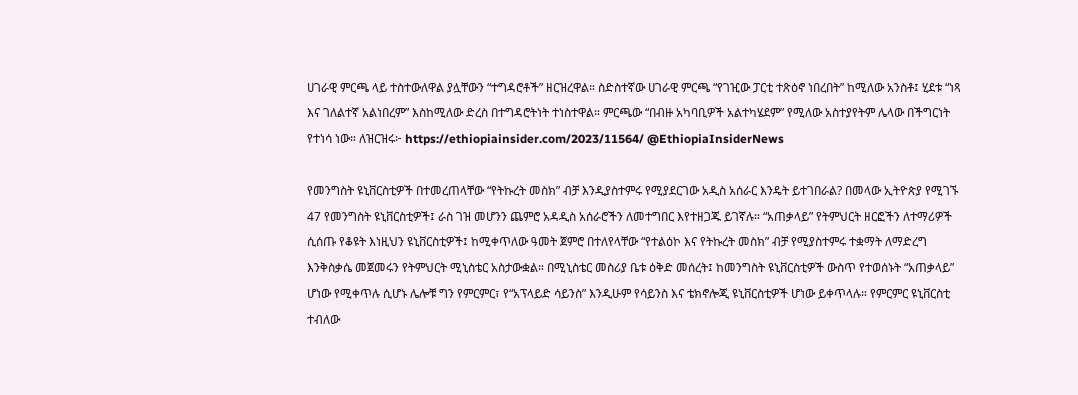ሀገራዊ ምርጫ ላይ ተስተውለዋል ያሏቸውን “ተግዳሮቶች” ዘርዝረዋል። ስድስተኛው ሀገራዊ ምርጫ “የገዢው ፓርቲ ተጽዕኖ ነበረበት” ከሚለው አንስቶ፤ ሂደቱ “ነጻ እና ገለልተኛ አልነበረም” እስከሚለው ድረስ በተግዳሮትነት ተነስተዋል። ምርጫው “በብዙ አካባቢዎች አልተካሄደም” የሚለው አስተያየትም ሌላው በችግርነት የተነሳ ነው። ለዝርዝሩ፦ https://ethiopiainsider.com/2023/11564/ @EthiopiaInsiderNews

የመንግስት ዩኒቨርስቲዎች በተመረጠላቸው “የትኩረት መስክ” ብቻ እንዲያስተምሩ የሚያደርገው አዲስ አሰራር እንዴት ይተገበራል? በመላው ኢትዮጵያ የሚገኙ 47 የመንግስት ዩኒቨርስቲዎች፤ ራስ ገዝ መሆንን ጨምሮ አዳዲስ አሰራሮችን ለመተግበር እየተዘጋጁ ይገኛሉ። “አጠቃላይ” የትምህርት ዘርፎችን ለተማሪዎች ሲሰጡ የቆዩት እነዚህን ዩኒቨርስቲዎች፤ ከሚቀጥለው ዓመት ጀምሮ በተለየላቸው “የተልዕኮ እና የትኩረት መስክ” ብቻ የሚያስተምሩ ተቋማት ለማድረግ እንቅስቃሴ መጀመሩን የትምህርት ሚኒስቴር አስታውቋል። በሚኒስቴር መስሪያ ቤቱ ዕቅድ መሰረት፤ ከመንግስት ዩኒቨርስቲዎች ውስጥ የተወሰኑት “አጠቃላይ” ሆነው የሚቀጥሉ ሲሆኑ ሌሎቹ ግን የምርምር፣ የ“አፕላይድ ሳይንስ” እንዲሁም የሳይንስ እና ቴክኖሎጂ ዩኒቨርስቲዎች ሆነው ይቀጥላሉ። የምርምር ዩኒቨርስቲ ተብለው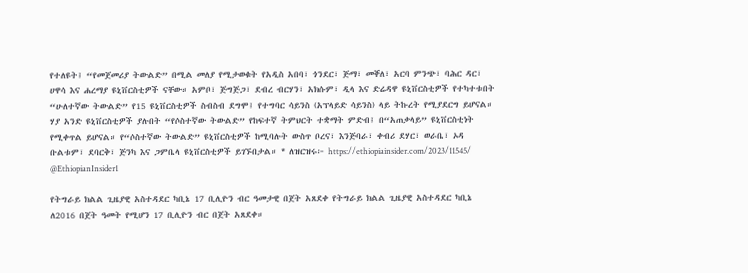የተለዩት፤ “የመጀመሪያ ትውልድ” በሚል መለያ የሚታወቁት የአዲስ አበባ፣ ጎንደር፣ ጅማ፣ መቐለ፣ አርባ ምንጭ፣ ባሕር ዳር፣ ሀዋሳ እና ሐረማያ ዩኒቨርስቲዎች ናቸው። አምቦ፣ ጅግጅጋ፣ ደብረ ብርሃን፣ አክሱም፣ ዲላ እና ድሬዳዋ ዩኒቨርስቲዎች የተካተቱበት “ሁለተኛው ትውልድ” የ15 ዩኒቨርስቲዎች ስብስብ ደግሞ፤ የተግባር ሳይንስ (አፕላይድ ሳይንስ) ላይ ትኩረት የሚያደርግ ይሆናል። ሃያ አንድ ዩኒቨርስቲዎች ያሉበት “የሶስተኛው ትውልድ” የከፍተኛ ትምህርት ተቋማት ምድብ፤ በ“አጠቃላይ” ዩኒቨርስቲነት የሚቀጥል ይሆናል። የ“ሶስተኛው ትውልድ” ዩኒቨርስቲዎች ከሚባሉት ውስጥ ቦረና፣ እንጅባራ፣ ቀብሪ ደሃር፣ ወራቤ፣ ኦዳ ቡልቱም፣ ደባርቅ፣ ጅንካ እና ጋምቤላ ዩኒቨርስቲዎች ይገኙበታል። * ለዝርዝሩ፦ https://ethiopiainsider.com/2023/11545/ @EthiopianInsider1

የትግራይ ክልል ጊዜያዊ አስተዳደር ካቢኔ 17 ቢሊዮን ብር ዓመታዊ በጀት አጸደቀ የትግራይ ክልል ጊዜያዊ አስተዳደር ካቢኔ ለ2016 በጀት ዓመት የሚሆን 17 ቢሊዮን ብር በጀት አጸደቀ።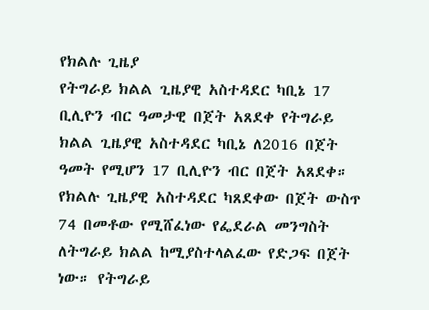የክልሉ ጊዜያ
የትግራይ ክልል ጊዜያዊ አስተዳደር ካቢኔ 17 ቢሊዮን ብር ዓመታዊ በጀት አጸደቀ የትግራይ ክልል ጊዜያዊ አስተዳደር ካቢኔ ለ2016 በጀት ዓመት የሚሆን 17 ቢሊዮን ብር በጀት አጸደቀ። የክልሉ ጊዜያዊ አስተዳደር ካጸደቀው በጀት ውስጥ 74 በመቶው የሚሸፈነው የፌደራል መንግስት ለትግራይ ክልል ከሚያስተላልፈው የድጋፍ በጀት ነው። የትግራይ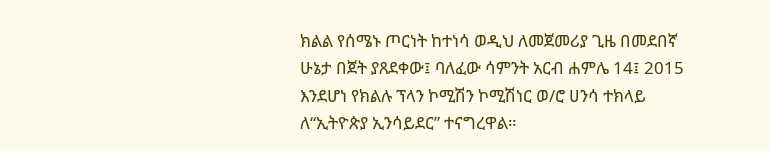ክልል የሰሜኑ ጦርነት ከተነሳ ወዲህ ለመጀመሪያ ጊዜ በመደበኛ ሁኔታ በጀት ያጸደቀው፤ ባለፈው ሳምንት አርብ ሐምሌ 14፤ 2015 እንደሆነ የክልሉ ፕላን ኮሚሽን ኮሚሽነር ወ/ሮ ሀንሳ ተክላይ ለ“ኢትዮጵያ ኢንሳይደር” ተናግረዋል።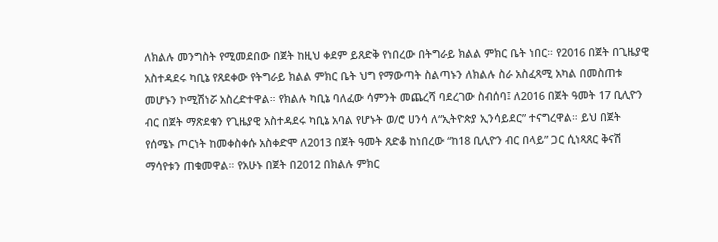ለክልሉ መንግስት የሚመደበው በጀት ከዚህ ቀደም ይጸድቅ የነበረው በትግራይ ክልል ምክር ቤት ነበር። የ2016 በጀት በጊዜያዊ አስተዳደሩ ካቢኔ የጸደቀው የትግራይ ክልል ምክር ቤት ህግ የማውጣት ስልጣኑን ለክልሉ ስራ አስፈጻሚ አካል በመስጠቱ መሆኑን ኮሚሽነሯ አስረድተዋል። የክልሉ ካቢኔ ባለፈው ሳምንት መጨረሻ ባደረገው ስብሰባ፤ ለ2016 በጀት ዓመት 17 ቢሊዮን ብር በጀት ማጽደቁን የጊዜያዊ አስተዳደሩ ካቢኔ አባል የሆኑት ወ/ሮ ሀንሳ ለ“ኢትዮጵያ ኢንሳይደር” ተናግረዋል። ይህ በጀት የሰሜኑ ጦርነት ከመቀስቀሱ አስቀድሞ ለ2013 በጀት ዓመት ጸድቆ ከነበረው “ከ18 ቢሊዮን ብር በላይ” ጋር ሲነጻጸር ቅናሽ ማሳየቱን ጠቁመዋል። የአሁኑ በጀት በ2012 በክልሉ ምክር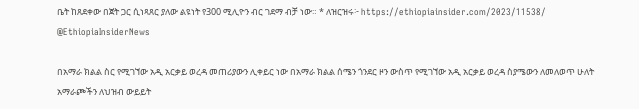ቤት ከጸደቀው በጀት ጋር ሲነጻጸር ያለው ልዩነት የ300 ሚሊዮን ብር ገደማ ብቻ ነው። * ለዝርዝሩ፦ https://ethiopiainsider.com/2023/11538/ @EthiopiaInsiderNews

በአማራ ክልል ስር የሚገኘው አዲ አርቃይ ወረዳ መጠሪያውን ሊቀይር ነው በአማራ ክልል ሰሜን ጎንደር ዞን ውስጥ የሚገኘው አዲ አርቃይ ወረዳ ስያሜውን ለመለወጥ ሁለት አማራጮችን ለህዝብ ውይይት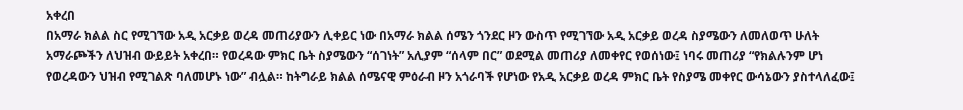አቀረበ
በአማራ ክልል ስር የሚገኘው አዲ አርቃይ ወረዳ መጠሪያውን ሊቀይር ነው በአማራ ክልል ሰሜን ጎንደር ዞን ውስጥ የሚገኘው አዲ አርቃይ ወረዳ ስያሜውን ለመለወጥ ሁለት አማራጮችን ለህዝብ ውይይት አቀረበ። የወረዳው ምክር ቤት ስያሜውን “ሰገነት” አሊያም “ሰላም በር” ወደሚል መጠሪያ ለመቀየር የወሰነው፤ ነባሩ መጠሪያ “የክልሉንም ሆነ የወረዳውን ህዝብ የሚገልጽ ባለመሆኑ ነው” ብሏል። ከትግራይ ክልል ሰሜናዊ ምዕራብ ዞን አጎራባች የሆነው የአዲ አርቃይ ወረዳ ምክር ቤት የስያሜ መቀየር ውሳኔውን ያስተላለፈው፤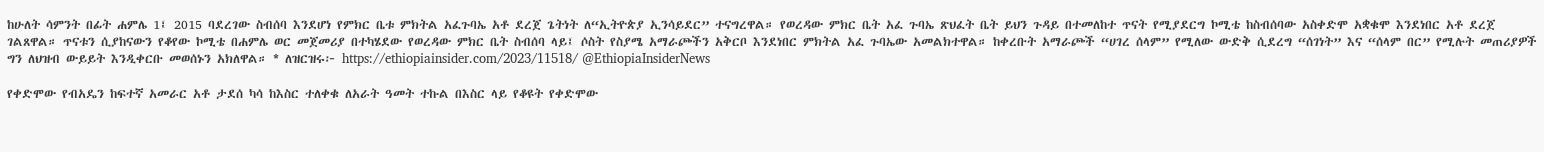ከሁለት ሳምንት በፊት ሐምሌ 1፤ 2015 ባደረገው ስብሰባ እንደሆነ የምክር ቤቱ ምክትል አፈጉባኤ አቶ ደረጀ ጌትነት ለ“ኢትዮጵያ ኢንሳይደር” ተናግረዋል። የወረዳው ምክር ቤት አፈ ጉባኤ ጽህፈት ቤት ይህን ጉዳይ በተመለከተ ጥናት የሚያደርግ ኮሚቴ ከስብሰባው አስቀድሞ አቋቁሞ እንደነበር አቶ ደረጀ ገልጸዋል። ጥናቱን ሲያከናውን የቆየው ኮሚቴ በሐምሌ ወር መጀመሪያ በተካሄደው የወረዳው ምክር ቤት ስብሰባ ላይ፤ ሶስት የስያሜ አማራጮችን አቅርቦ እንደነበር ምክትል አፈ ጉባኤው አመልክተዋል። ከቀረቡት አማራጮች “ሀገረ ሰላም” የሚለው ውድቅ ሲደረግ “ሰገነት” እና “ሰላም በር” የሚሉት መጠሪያዎች ግን ለህዝብ ውይይት እንዲቀርቡ መወሰኑን አክለዋል። * ለዝርዝሩ፦ https://ethiopiainsider.com/2023/11518/ @EthiopiaInsiderNews

የቀድሞው የብአዴን ከፍተኛ አመራር አቶ ታደሰ ካሳ ከእስር ተለቀቁ ለአራት ዓመት ተኩል በእስር ላይ የቆዩት የቀድሞው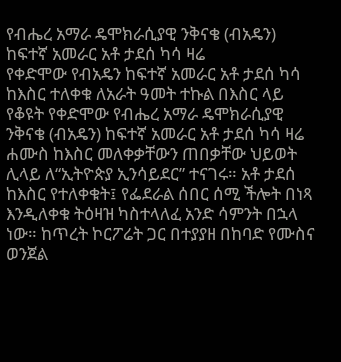የብሔረ አማራ ዴሞክራሲያዊ ንቅናቄ (ብአዴን) ከፍተኛ አመራር አቶ ታደሰ ካሳ ዛሬ
የቀድሞው የብአዴን ከፍተኛ አመራር አቶ ታደሰ ካሳ ከእስር ተለቀቁ ለአራት ዓመት ተኩል በእስር ላይ የቆዩት የቀድሞው የብሔረ አማራ ዴሞክራሲያዊ ንቅናቄ (ብአዴን) ከፍተኛ አመራር አቶ ታደሰ ካሳ ዛሬ ሐሙስ ከእስር መለቀቃቸውን ጠበቃቸው ህይወት ሊላይ ለ“ኢትዮጵያ ኢንሳይደር” ተናገሩ። አቶ ታደሰ ከእስር የተለቀቁት፤ የፌደራል ሰበር ሰሚ ችሎት በነጻ እንዲለቀቁ ትዕዛዝ ካስተላለፈ አንድ ሳምንት በኋላ ነው። ከጥረት ኮርፖሬት ጋር በተያያዘ በከባድ የሙስና ወንጀል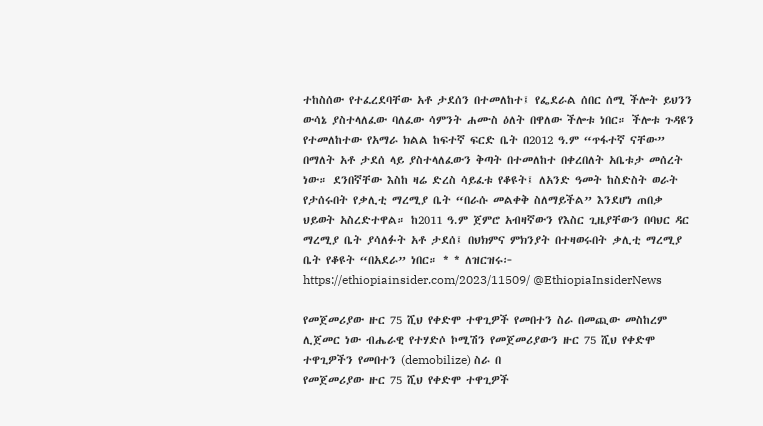ተከስሰው የተፈረደባቸው አቶ ታደሰን በተመለከተ፤ የፌደራል ሰበር ሰሚ ችሎት ይህንን ውሳኔ ያስተላለፈው ባለፈው ሳምንት ሐሙስ ዕለት በዋለው ችሎቱ ነበር። ችሎቱ ጉዳዩን የተመለከተው የአማራ ክልል ከፍተኛ ፍርድ ቤት በ2012 ዓ.ም “ጥፋተኛ ናቸው” በማለት አቶ ታደሰ ላይ ያስተላለፈውን ቅጣት በተመለከተ በቀረበለት አቤቱታ መሰረት ነው። ደንበኛቸው እስከ ዛሬ ድረስ ሳይፈቱ የቆዩት፤ ለአንድ ዓመት ከስድስት ወራት የታሰሩበት የቃሊቲ ማረሚያ ቤት “በራሱ መልቀቅ ስለማይችል” እንደሆነ ጠበቃ ህይወት አስረድተዋል። ከ2011 ዓ.ም ጀምሮ አብዛኛውን የእስር ጊዜያቸውን በባህር ዳር ማረሚያ ቤት ያሳለፉት አቶ ታደሰ፤ በህክምና ምክንያት በተዛወሩበት ቃሊቲ ማረሚያ ቤት የቆዩት “በአደራ” ነበር። * * ለዝርዝሩ፦ https://ethiopiainsider.com/2023/11509/ @EthiopiaInsiderNews

የመጀመሪያው ዙር 75 ሺህ የቀድሞ ተዋጊዎች የመበተን ስራ በመጪው መስከረም ሊጀመር ነው ብሔራዊ የተሃድሶ ኮሚሽን የመጀመሪያውን ዙር 75 ሺህ የቀድሞ ተዋጊዎችን የመበተን (demobilize) ስራ በ
የመጀመሪያው ዙር 75 ሺህ የቀድሞ ተዋጊዎች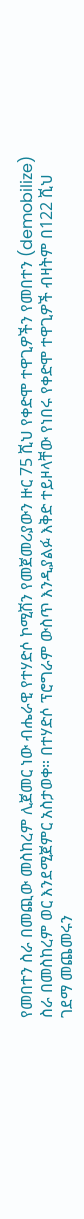የመበተን ስራ በመጪው መስከረም ሊጀመር ነው ብሔራዊ የተሃድሶ ኮሚሽን የመጀመሪያውን ዙር 75 ሺህ የቀድሞ ተዋጊዎችን የመበተን (demobilize) ስራ በመስከረም ወር እንደሚጀምር አስታወቀ። በተሃድሶ ፕሮግራም ውስጥ እንዲያልፉ እቅድ ተይዞላቸው የነበሩ የቀድሞ ተዋጊዎች ብዛትም በ122 ሺህ ገደማ መጨመሩን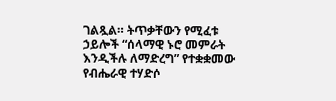ገልጿል። ትጥቃቸውን የሚፈቱ ኃይሎች “ሰላማዊ ኑሮ መምራት እንዲችሉ ለማድረግ” የተቋቋመው የብሔራዊ ተሃድሶ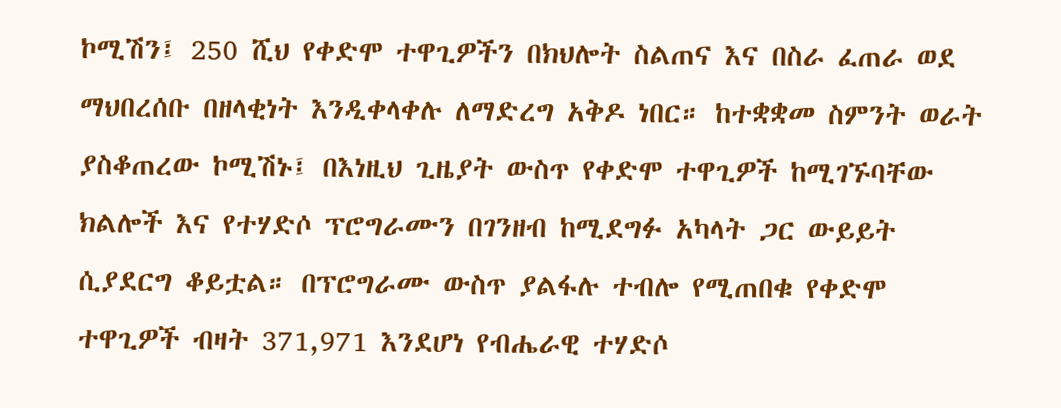ኮሚሽን፤ 250 ሺህ የቀድሞ ተዋጊዎችን በክህሎት ስልጠና እና በስራ ፈጠራ ወደ ማህበረሰቡ በዘላቂነት እንዲቀላቀሉ ለማድረግ አቅዶ ነበር። ከተቋቋመ ስምንት ወራት ያስቆጠረው ኮሚሽኑ፤ በእነዚህ ጊዜያት ውስጥ የቀድሞ ተዋጊዎች ከሚገኙባቸው ክልሎች እና የተሃድሶ ፕሮግራሙን በገንዘብ ከሚደግፉ አካላት ጋር ውይይት ሲያደርግ ቆይቷል። በፕሮግራሙ ውስጥ ያልፋሉ ተብሎ የሚጠበቁ የቀድሞ ተዋጊዎች ብዛት 371,971 እንደሆነ የብሔራዊ ተሃድሶ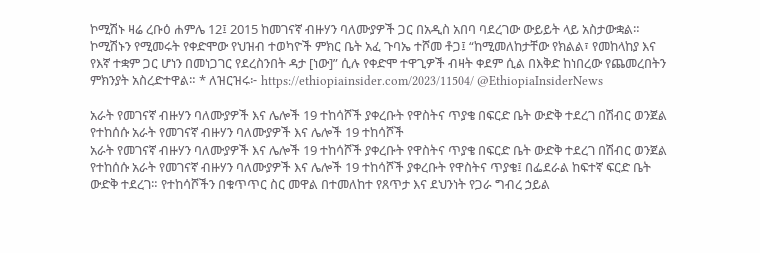ኮሚሽኑ ዛሬ ረቡዕ ሐምሌ 12፤ 2015 ከመገናኛ ብዙሃን ባለሙያዎች ጋር በአዲስ አበባ ባደረገው ውይይት ላይ አስታውቋል። ኮሚሽኑን የሚመሩት የቀድሞው የህዝብ ተወካዮች ምክር ቤት አፈ ጉባኤ ተሾመ ቶጋ፤ “ከሚመለከታቸው የክልል፣ የመከላከያ እና የእኛ ተቋም ጋር ሆነን በመነጋገር የደረስንበት ዳታ [ነው]” ሲሉ የቀድሞ ተዋጊዎች ብዛት ቀደም ሲል በእቅድ ከነበረው የጨመረበትን ምክንያት አስረድተዋል። * ለዝርዝሩ፦ https://ethiopiainsider.com/2023/11504/ @EthiopiaInsiderNews

አራት የመገናኛ ብዙሃን ባለሙያዎች እና ሌሎች 19 ተከሳሾች ያቀረቡት የዋስትና ጥያቄ በፍርድ ቤት ውድቅ ተደረገ በሽብር ወንጀል የተከሰሱ አራት የመገናኛ ብዙሃን ባለሙያዎች እና ሌሎች 19 ተከሳሾች
አራት የመገናኛ ብዙሃን ባለሙያዎች እና ሌሎች 19 ተከሳሾች ያቀረቡት የዋስትና ጥያቄ በፍርድ ቤት ውድቅ ተደረገ በሽብር ወንጀል የተከሰሱ አራት የመገናኛ ብዙሃን ባለሙያዎች እና ሌሎች 19 ተከሳሾች ያቀረቡት የዋስትና ጥያቄ፤ በፌደራል ከፍተኛ ፍርድ ቤት ውድቅ ተደረገ። የተከሳሾችን በቁጥጥር ስር መዋል በተመለከተ የጸጥታ እና ደህንነት የጋራ ግብረ ኃይል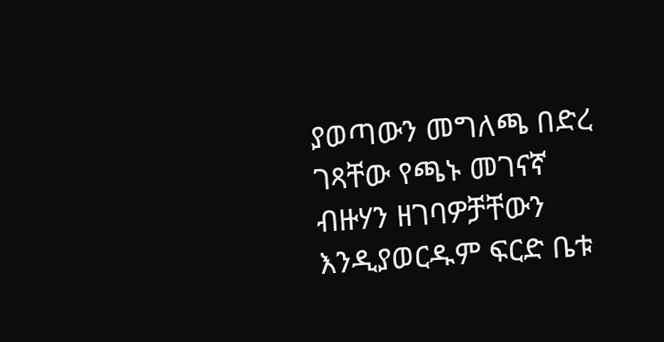ያወጣውን መግለጫ በድረ ገጻቸው የጫኑ መገናኛ ብዙሃን ዘገባዎቻቸውን እንዲያወርዱም ፍርድ ቤቱ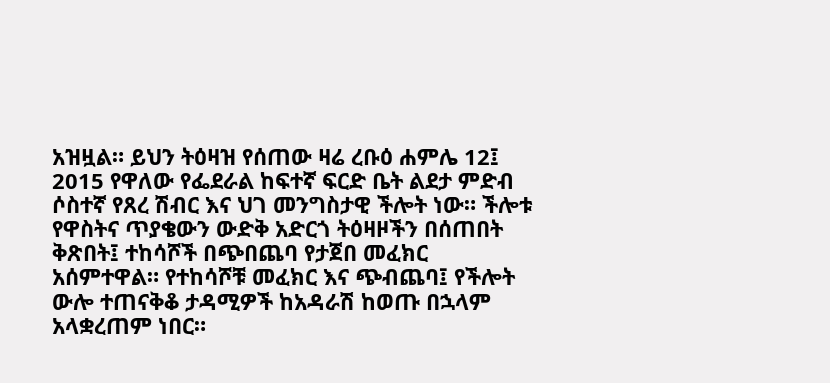አዝዟል። ይህን ትዕዛዝ የሰጠው ዛሬ ረቡዕ ሐምሌ 12፤ 2015 የዋለው የፌደራል ከፍተኛ ፍርድ ቤት ልደታ ምድብ ሶስተኛ የጸረ ሽብር እና ህገ መንግስታዊ ችሎት ነው። ችሎቱ የዋስትና ጥያቄውን ውድቅ አድርጎ ትዕዛዞችን በሰጠበት ቅጽበት፤ ተከሳሾች በጭበጨባ የታጀበ መፈክር አሰምተዋል። የተከሳሾቹ መፈክር እና ጭብጨባ፤ የችሎት ውሎ ተጠናቅቆ ታዳሚዎች ከአዳራሽ ከወጡ በኋላም አላቋረጠም ነበር።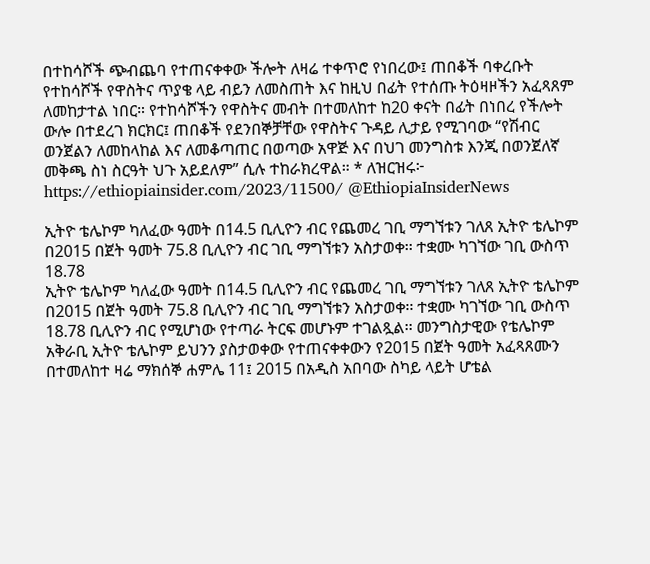በተከሳሾች ጭብጨባ የተጠናቀቀው ችሎት ለዛሬ ተቀጥሮ የነበረው፤ ጠበቆች ባቀረቡት የተከሳሾች የዋስትና ጥያቄ ላይ ብይን ለመስጠት እና ከዚህ በፊት የተሰጡ ትዕዛዞችን አፈጻጸም ለመከታተል ነበር። የተከሳሾችን የዋስትና መብት በተመለከተ ከ20 ቀናት በፊት በነበረ የችሎት ውሎ በተደረገ ክርክር፤ ጠበቆች የደንበኞቻቸው የዋስትና ጉዳይ ሊታይ የሚገባው “የሽብር ወንጀልን ለመከላከል እና ለመቆጣጠር በወጣው አዋጅ እና በህገ መንግስቱ እንጂ በወንጀለኛ መቅጫ ስነ ስርዓት ህጉ አይደለም” ሲሉ ተከራክረዋል። * ለዝርዝሩ፦ https://ethiopiainsider.com/2023/11500/ @EthiopiaInsiderNews

ኢትዮ ቴሌኮም ካለፈው ዓመት በ14.5 ቢሊዮን ብር የጨመረ ገቢ ማግኘቱን ገለጸ ኢትዮ ቴሌኮም በ2015 በጀት ዓመት 75.8 ቢሊዮን ብር ገቢ ማግኘቱን አስታወቀ፡፡ ተቋሙ ካገኘው ገቢ ውስጥ 18.78
ኢትዮ ቴሌኮም ካለፈው ዓመት በ14.5 ቢሊዮን ብር የጨመረ ገቢ ማግኘቱን ገለጸ ኢትዮ ቴሌኮም በ2015 በጀት ዓመት 75.8 ቢሊዮን ብር ገቢ ማግኘቱን አስታወቀ፡፡ ተቋሙ ካገኘው ገቢ ውስጥ 18.78 ቢሊዮን ብር የሚሆነው የተጣራ ትርፍ መሆኑም ተገልጿል፡፡ መንግስታዊው የቴሌኮም አቅራቢ ኢትዮ ቴሌኮም ይህንን ያስታወቀው የተጠናቀቀውን የ2015 በጀት ዓመት አፈጻጸሙን በተመለከተ ዛሬ ማክሰኞ ሐምሌ 11፤ 2015 በአዲስ አበባው ስካይ ላይት ሆቴል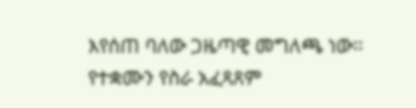እየሰጠ ባለው ጋዜጣዊ መግለጫ ነው፡፡ የተቋሙን የስራ አፈጻጸም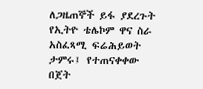ለጋዜጠኞች ይፋ ያደረጉት የኢትዮ ቴሌኮም ዋና ስራ አስፈጻሚ ፍሬሕይወት ታምሩ፤ የተጠናቀቀው በጀት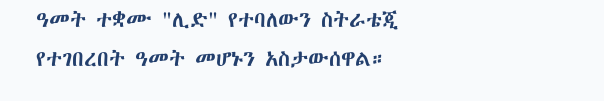ዓመት ተቋሙ "ሊድ" የተባለውን ስትራቴጂ የተገበረበት ዓመት መሆኑን አስታውሰዋል።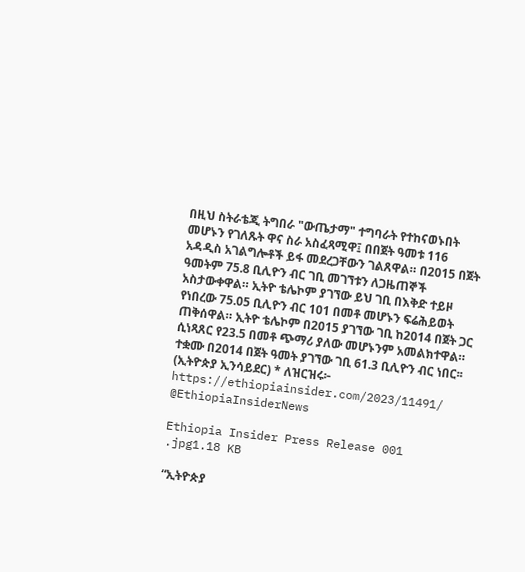በዚህ ስትራቴጂ ትግበራ "ውጤታማ" ተግባራት የተከናወኑበት መሆኑን የገለጹት ዋና ስራ አስፈጻሚዋ፤ በበጀት ዓመቱ 116 አዳዲስ አገልግሎቶች ይፋ መደረጋቸውን ገልጸዋል። በ2015 በጀት ዓመትም 75.8 ቢሊዮን ብር ገቢ መገኘቱን ለጋዜጠኞች አስታውቀዋል። ኢትዮ ቴሌኮም ያገኘው ይህ ገቢ በእቅድ ተይዞ የነበረው 75.05 ቢሊዮን ብር 101 በመቶ መሆኑን ፍሬሕይወት ጠቅሰዋል። ኢትዮ ቴሌኮም በ2015 ያገኘው ገቢ ከ2014 በጀት ጋር ሲነጻጸር የ23.5 በመቶ ጭማሪ ያለው መሆኑንም አመልክተዋል። ተቋሙ በ2014 በጀት ዓመት ያገኘው ገቢ 61.3 ቢሊዮን ብር ነበር፡፡ (ኢትዮጵያ ኢንሳይደር) * ለዝርዝሩ፦ https://ethiopiainsider.com/2023/11491/ @EthiopiaInsiderNews

Ethiopia Insider Press Release 001 .jpg1.18 KB

“ኢትዮጵያ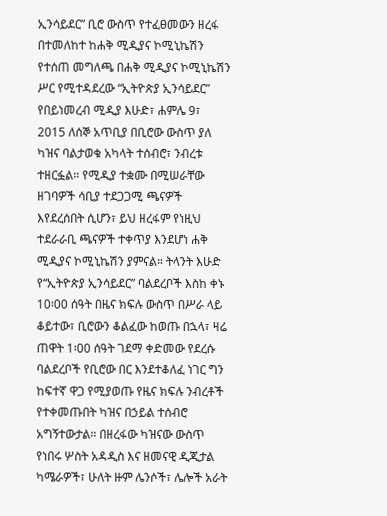ኢንሳይደር” ቢሮ ውስጥ የተፈፀመውን ዘረፋ በተመለከተ ከሐቅ ሚዲያና ኮሚኒኬሽን የተሰጠ መግለጫ በሐቅ ሚዲያና ኮሚኒኬሽን ሥር የሚተዳደረው “ኢትዮጵያ ኢንሳይደር” የበይነመረብ ሚዲያ እሁድ፣ ሐምሌ 9፣ 2015 ለሰኞ አጥቢያ በቢሮው ውስጥ ያለ ካዝና ባልታወቁ አካላት ተሰብሮ፣ ንብረቱ ተዘርፏል። የሚዲያ ተቋሙ በሚሠራቸው ዘገባዎች ሳቢያ ተደጋጋሚ ጫናዎች እየደረሰበት ሲሆን፣ ይህ ዘረፋም የነዚህ ተደራራቢ ጫናዎች ተቀጥያ እንደሆነ ሐቅ ሚዲያና ኮሚኒኬሽን ያምናል። ትላንት እሁድ የ“ኢትዮጵያ ኢንሳይደር” ባልደረቦች እስከ ቀኑ 10፡00 ሰዓት በዜና ክፍሉ ውስጥ በሥራ ላይ ቆይተው፣ ቢሮውን ቆልፈው ከወጡ በኋላ፣ ዛሬ ጠዋት 1፡00 ሰዓት ገደማ ቀድመው የደረሱ ባልደረቦች የቢሮው በር እንደተቆለፈ ነገር ግን ከፍተኛ ዋጋ የሚያወጡ የዜና ክፍሉ ንብረቶች የተቀመጡበት ካዝና በኃይል ተሰብሮ አግኝተውታል። በዘረፋው ካዝናው ውስጥ የነበሩ ሦስት አዳዲስ እና ዘመናዊ ዲጂታል ካሜራዎች፣ ሁለት ዙም ሌንሶች፣ ሌሎች አራት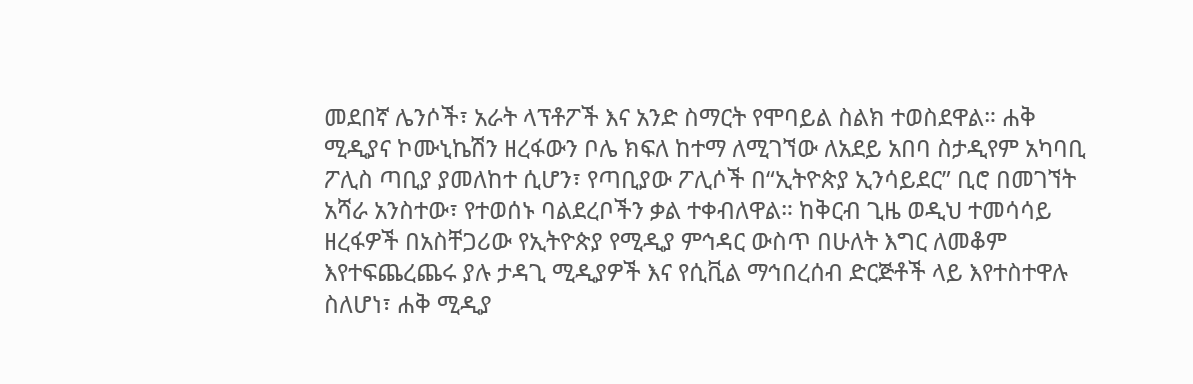መደበኛ ሌንሶች፣ አራት ላፕቶፖች እና አንድ ስማርት የሞባይል ስልክ ተወስደዋል። ሐቅ ሚዲያና ኮሙኒኬሽን ዘረፋውን ቦሌ ክፍለ ከተማ ለሚገኘው ለአደይ አበባ ስታዲየም አካባቢ ፖሊስ ጣቢያ ያመለከተ ሲሆን፣ የጣቢያው ፖሊሶች በ“ኢትዮጵያ ኢንሳይደር” ቢሮ በመገኘት አሻራ አንስተው፣ የተወሰኑ ባልደረቦችን ቃል ተቀብለዋል። ከቅርብ ጊዜ ወዲህ ተመሳሳይ ዘረፋዎች በአስቸጋሪው የኢትዮጵያ የሚዲያ ምኅዳር ውስጥ በሁለት እግር ለመቆም እየተፍጨረጨሩ ያሉ ታዳጊ ሚዲያዎች እና የሲቪል ማኅበረሰብ ድርጅቶች ላይ እየተስተዋሉ ስለሆነ፣ ሐቅ ሚዲያ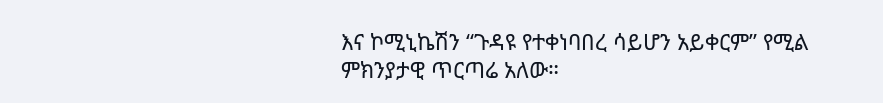እና ኮሚኒኬሽን “ጉዳዩ የተቀነባበረ ሳይሆን አይቀርም” የሚል ምክንያታዊ ጥርጣሬ አለው።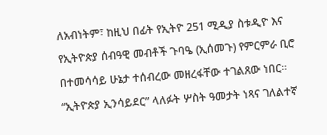ለአብነትም፣ ከዚህ በፊት የኢትዮ 251 ሚዲያ ስቱዲዮ እና የኢትዮጵያ ሰብዓዊ መብቶች ጉባዔ (ኢሰመጉ) የምርምራ ቢሮ በተመሳሳይ ሁኔታ ተሰብረው መዘረፋቸው ተገልጸው ነበር። “ኢትዮጵያ ኢንሳይደር” ላለፉት ሦስት ዓመታት ነጻና ገለልተኛ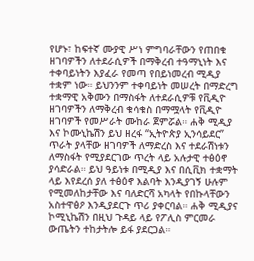የሆኑ፣ ከፍተኛ ሙያዊ ሥነ ምግባራቸውን የጠበቁ ዘገባዎችን ለተደራሲዎች በማቅረብ ተዓማኒነት እና ተቀባይነትን እያፈራ የመጣ የበይነመረብ ሚዲያ ተቋም ነው። ይህንንም ተቀባይነት መሠረት በማድረግ ተቋማዊ አቅሙን በማስፋት ለተደራሲዎቹ የቪዲዮ ዘገባዎችን ለማቅረብ ቁሳቁስ በማሟላት የቪዲዮ ዘገባዎች የመሥራት ሙከራ ጀምሯል። ሐቅ ሚዲያ እና ኮሙኒኬሽን ይህ ዘረፋ “ኢትዮጵያ ኢንሳይደር” ጥራት ያላቸው ዘገባዎች ለማድረስ እና ተደራሽነቱን ለማስፋት የሚያደርገው ጥረት ላይ አሉታዊ ተፅዕኖ ያሳድራል። ይህ ዓይነቱ በሚዲያ እና በሲቪክ ተቋማት ላይ እየደረሰ ያለ ተፅዕኖ እልባት እንዲያገኝ ሁሉም የሚመለከታቸው እና ባለድርሻ አካላት የበኩላቸውን አስተዋፅዖ እንዲያደርጉ ጥሪ ያቀርባል። ሐቅ ሚዲያና ኮሚኒኬሽን በዚህ ጉዳይ ላይ የፖሊስ ምርመራ ውጤትን ተከታትሎ ይፋ ያደርጋል።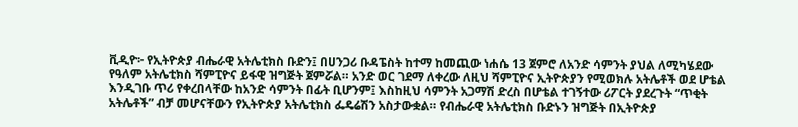ቪዲዮ፦ የኢትዮጵያ ብሔራዊ አትሌቲክስ ቡድን፤ በሀንጋሪ ቡዳፔስት ከተማ ከመጪው ነሐሴ 13 ጀምሮ ለአንድ ሳምንት ያህል ለሚካሄደው የዓለም አትሌቲክስ ሻምፒዮና ይፋዊ ዝግጅት ጀምሯል። አንድ ወር ገደማ ለቀረው ለዚህ ሻምፒዮና ኢትዮጵያን የሚወክሉ አትሌቶች ወደ ሆቴል እንዲገቡ ጥሪ የቀረበላቸው ከአንድ ሳምንት በፊት ቢሆንም፤ እስከዚህ ሳምንት አጋማሽ ድረስ በሆቴል ተገኝተው ሪፖርት ያደረጉት “ጥቂት አትሌቶች” ብቻ መሆናቸውን የኢትዮጵያ አትሌቲክስ ፌዴሬሽን አስታውቋል። የብሔራዊ አትሌቲክስ ቡድኑን ዝግጅት በኢትዮጵያ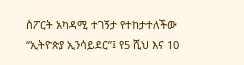ስፖርት አካዳሚ ተገኝታ የተከታተለችው “ኢትዮጵያ ኢንሳይደር”፤ የ5 ሺህ እና 10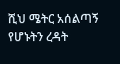ሺህ ሜትር አሰልጣኝ የሆኑትን ረዳት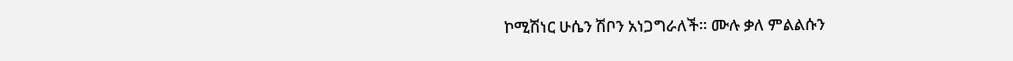ኮሚሽነር ሁሴን ሽቦን አነጋግራለች። ሙሉ ቃለ ምልልሱን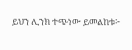ይህን ሊንክ ተጭነው ይመልከቱ፦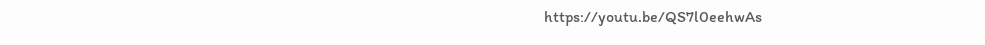https://youtu.be/QS7l0eehwAs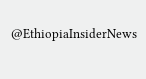@EthiopiaInsiderNews